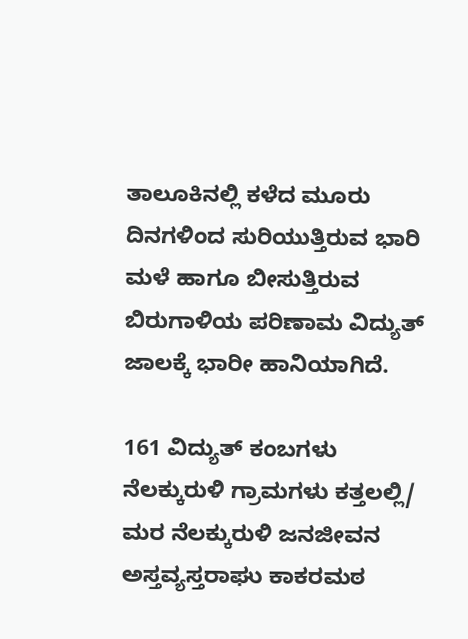ತಾಲೂಕಿನಲ್ಲಿ ಕಳೆದ ಮೂರು ದಿನಗಳಿಂದ ಸುರಿಯುತ್ತಿರುವ ಭಾರಿ ಮಳೆ ಹಾಗೂ ಬೀಸುತ್ತಿರುವ ಬಿರುಗಾಳಿಯ ಪರಿಣಾಮ ವಿದ್ಯುತ್ ಜಾಲಕ್ಕೆ ಭಾರೀ ಹಾನಿಯಾಗಿದೆ.

161 ವಿದ್ಯುತ್ ಕಂಬಗಳು ನೆಲಕ್ಕುರುಳಿ ಗ್ರಾಮಗಳು ಕತ್ತಲಲ್ಲಿ/ ಮರ ನೆಲಕ್ಕುರುಳಿ ಜನಜೀವನ ಅಸ್ತವ್ಯಸ್ತರಾಘು ಕಾಕರಮಠ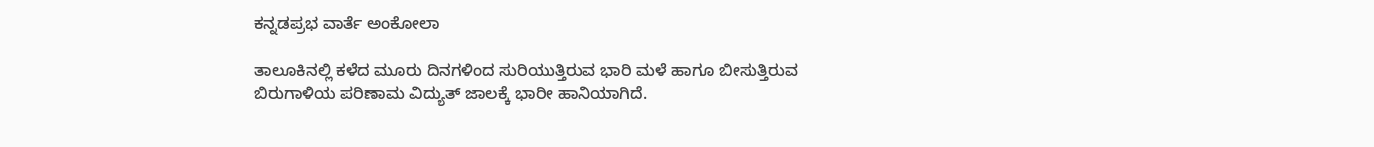ಕನ್ನಡಪ್ರಭ ವಾರ್ತೆ ಅಂಕೋಲಾ

ತಾಲೂಕಿನಲ್ಲಿ ಕಳೆದ ಮೂರು ದಿನಗಳಿಂದ ಸುರಿಯುತ್ತಿರುವ ಭಾರಿ ಮಳೆ ಹಾಗೂ ಬೀಸುತ್ತಿರುವ ಬಿರುಗಾಳಿಯ ಪರಿಣಾಮ ವಿದ್ಯುತ್ ಜಾಲಕ್ಕೆ ಭಾರೀ ಹಾನಿಯಾಗಿದೆ.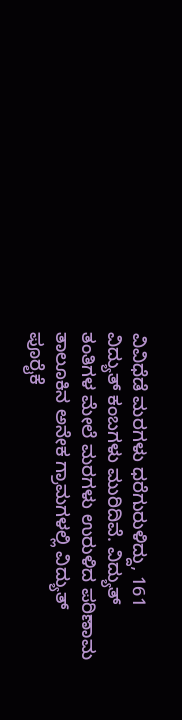ವಿವಿಧೆಡೆ ಮರಗಳು ಧರೆಗುರುಳಿದ್ದು, 161 ವಿದ್ಯುತ್ ಕಂಬಗಳು ಮುರಿದಿವೆ. ವಿದ್ಯುತ್ ತಂತಿಗಳ ಮೇಲೆ ಮರಗಳು ಉರುಳಿದ ಪರಿಣಾಮ ತಾಲೂಕಿನ ಅನೇಕ ಗ್ರಾಮಗಳಲ್ಲಿ ವಿದ್ಯುತ್ ಪೂರೈಕೆ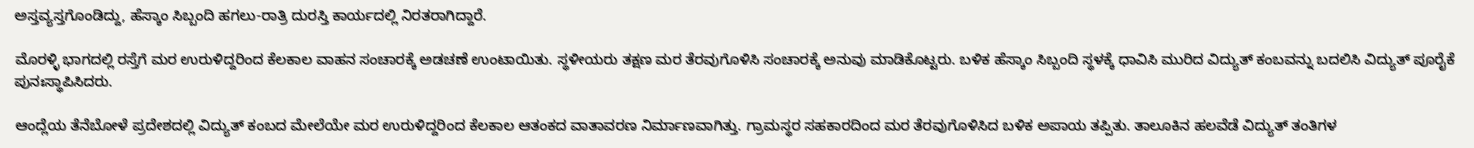ಅಸ್ತವ್ಯಸ್ತಗೊಂಡಿದ್ದು, ಹೆಸ್ಕಾಂ ಸಿಬ್ಬಂದಿ ಹಗಲು-ರಾತ್ರಿ ದುರಸ್ತಿ ಕಾರ್ಯದಲ್ಲಿ ನಿರತರಾಗಿದ್ದಾರೆ.

ಮೊರಳ್ಳಿ ಭಾಗದಲ್ಲಿ ರಸ್ತೆಗೆ ಮರ ಉರುಳಿದ್ದರಿಂದ ಕೆಲಕಾಲ ವಾಹನ ಸಂಚಾರಕ್ಕೆ ಅಡಚಣೆ ಉಂಟಾಯಿತು. ಸ್ಥಳೀಯರು ತಕ್ಷಣ ಮರ ತೆರವುಗೊಳಿಸಿ ಸಂಚಾರಕ್ಕೆ ಅನುವು ಮಾಡಿಕೊಟ್ಟರು. ಬಳಿಕ ಹೆಸ್ಕಾಂ ಸಿಬ್ಬಂದಿ ಸ್ಥಳಕ್ಕೆ ಧಾವಿಸಿ ಮುರಿದ ವಿದ್ಯುತ್ ಕಂಬವನ್ನು ಬದಲಿಸಿ ವಿದ್ಯುತ್ ಪೂರೈಕೆ ಪುನಃಸ್ಥಾಪಿಸಿದರು.

ಆಂದ್ಲೆಯ ತೆನೆಬೋಳೆ ಪ್ರದೇಶದಲ್ಲಿ ವಿದ್ಯುತ್ ಕಂಬದ ಮೇಲೆಯೇ ಮರ ಉರುಳಿದ್ದರಿಂದ ಕೆಲಕಾಲ ಆತಂಕದ ವಾತಾವರಣ ನಿರ್ಮಾಣವಾಗಿತ್ತು. ಗ್ರಾಮಸ್ಥರ ಸಹಕಾರದಿಂದ ಮರ ತೆರವುಗೊಳಿಸಿದ ಬಳಿಕ ಅಪಾಯ ತಪ್ಪಿತು. ತಾಲೂಕಿನ ಹಲವೆಡೆ ವಿದ್ಯುತ್ ತಂತಿಗಳ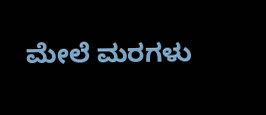ಮೇಲೆ ಮರಗಳು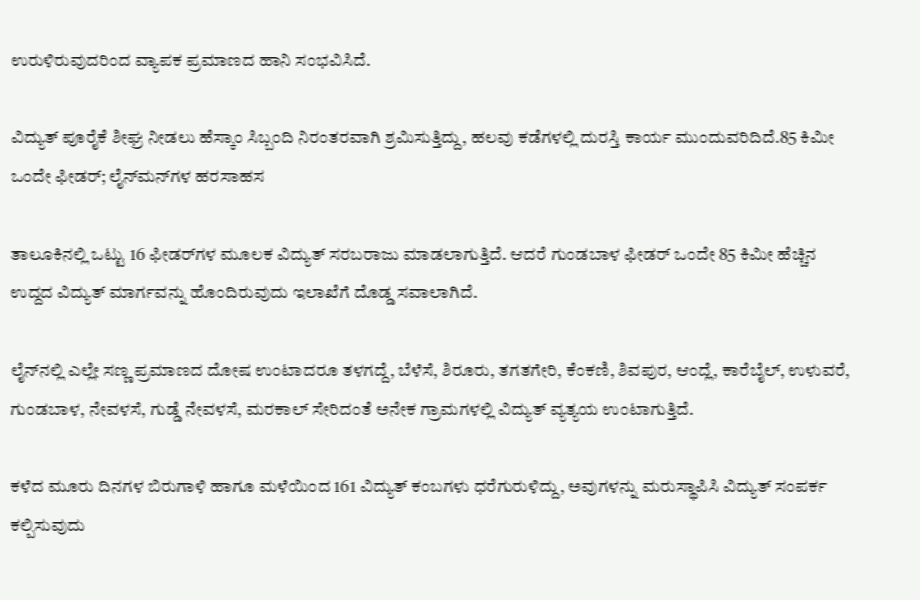ಉರುಳಿರುವುದರಿಂದ ವ್ಯಾಪಕ ಪ್ರಮಾಣದ ಹಾನಿ ಸಂಭವಿಸಿದೆ.

ವಿದ್ಯುತ್ ಪೂರೈಕೆ ಶೀಘ್ರ ನೀಡಲು ಹೆಸ್ಕಾಂ ಸಿಬ್ಬಂದಿ ನಿರಂತರವಾಗಿ ಶ್ರಮಿಸುತ್ತಿದ್ದು, ಹಲವು ಕಡೆಗಳಲ್ಲಿ ದುರಸ್ತಿ ಕಾರ್ಯ ಮುಂದುವರಿದಿದೆ.85 ಕಿಮೀ ಒಂದೇ ಫೀಡರ್; ಲೈನ್‌ಮನ್‌ಗಳ ಹರಸಾಹಸ

ತಾಲೂಕಿನಲ್ಲಿ ಒಟ್ಟು 16 ಫೀಡರ್‌ಗಳ ಮೂಲಕ ವಿದ್ಯುತ್ ಸರಬರಾಜು ಮಾಡಲಾಗುತ್ತಿದೆ. ಆದರೆ ಗುಂಡಬಾಳ ಫೀಡರ್ ಒಂದೇ 85 ಕಿಮೀ ಹೆಚ್ಚಿನ ಉದ್ದದ ವಿದ್ಯುತ್ ಮಾರ್ಗವನ್ನು ಹೊಂದಿರುವುದು ಇಲಾಖೆಗೆ ದೊಡ್ಡ ಸವಾಲಾಗಿದೆ.

ಲೈನ್‌ನಲ್ಲಿ ಎಲ್ಲೇ ಸಣ್ಣ ಪ್ರಮಾಣದ ದೋಷ ಉಂಟಾದರೂ ತಳಗದ್ದೆ, ಬೆಳೆಸೆ, ಶಿರೂರು, ತಗತಗೇರಿ, ಕೆಂಕಣಿ, ಶಿವಪುರ, ಆಂದ್ಲೆ, ಕಾರೆಬೈಲ್, ಉಳುವರೆ, ಗುಂಡಬಾಳ, ನೇವಳಸೆ, ಗುಡ್ಡೆ ನೇವಳಸೆ, ಮರಕಾಲ್ ಸೇರಿದಂತೆ ಅನೇಕ ಗ್ರಾಮಗಳಲ್ಲಿ ವಿದ್ಯುತ್ ವ್ಯತ್ಯಯ ಉಂಟಾಗುತ್ತಿದೆ.

ಕಳೆದ ಮೂರು ದಿನಗಳ ಬಿರುಗಾಳಿ ಹಾಗೂ ಮಳೆಯಿಂದ 161 ವಿದ್ಯುತ್ ಕಂಬಗಳು ಧರೆಗುರುಳಿದ್ದು, ಅವುಗಳನ್ನು ಮರುಸ್ಥಾಪಿಸಿ ವಿದ್ಯುತ್ ಸಂಪರ್ಕ ಕಲ್ಪಿಸುವುದು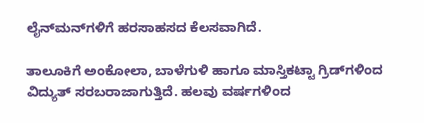ಲೈನ್‌ಮನ್‌ಗಳಿಗೆ ಹರಸಾಹಸದ ಕೆಲಸವಾಗಿದೆ.

ತಾಲೂಕಿಗೆ ಅಂಕೋಲಾ, ಬಾಳೆಗುಳಿ ಹಾಗೂ ಮಾಸ್ತಿಕಟ್ಟಾ ಗ್ರಿಡ್‌ಗಳಿಂದ ವಿದ್ಯುತ್ ಸರಬರಾಜಾಗುತ್ತಿದೆ. ಹಲವು ವರ್ಷಗಳಿಂದ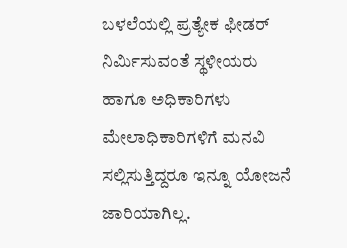ಬಳಲೆಯಲ್ಲಿ ಪ್ರತ್ಯೇಕ ಫೀಡರ್ ನಿರ್ಮಿಸುವಂತೆ ಸ್ಥಳೀಯರು ಹಾಗೂ ಅಧಿಕಾರಿಗಳು ಮೇಲಾಧಿಕಾರಿಗಳಿಗೆ ಮನವಿ ಸಲ್ಲಿಸುತ್ತಿದ್ದರೂ ಇನ್ನೂ ಯೋಜನೆ ಜಾರಿಯಾಗಿಲ್ಲ.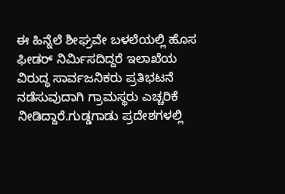ಈ ಹಿನ್ನೆಲೆ ಶೀಘ್ರವೇ ಬಳಲೆಯಲ್ಲಿ ಹೊಸ ಫೀಡರ್ ನಿರ್ಮಿಸದಿದ್ದರೆ ಇಲಾಖೆಯ ವಿರುದ್ಧ ಸಾರ್ವಜನಿಕರು ಪ್ರತಿಭಟನೆ ನಡೆಸುವುದಾಗಿ ಗ್ರಾಮಸ್ಥರು ಎಚ್ಚರಿಕೆ ನೀಡಿದ್ದಾರೆ.ಗುಡ್ಡಗಾಡು ಪ್ರದೇಶಗಳಲ್ಲಿ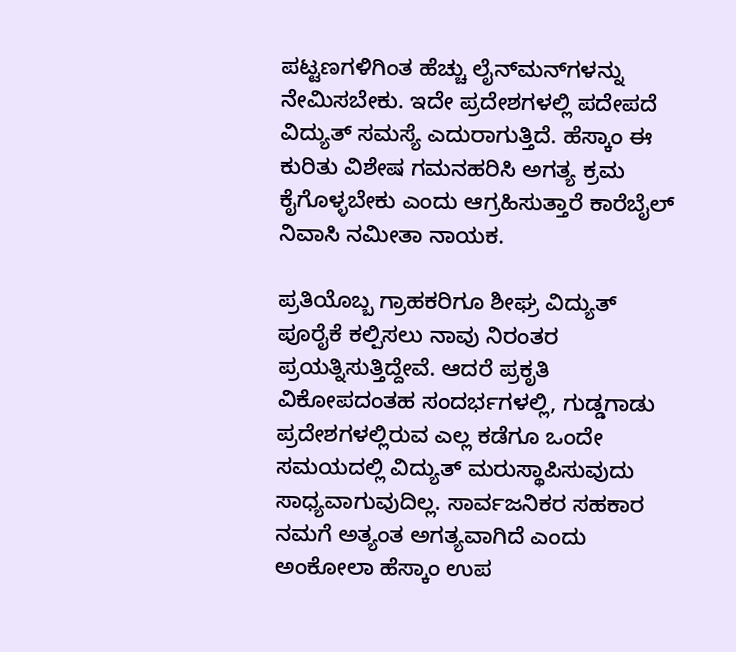ಪಟ್ಟಣಗಳಿಗಿಂತ ಹೆಚ್ಚು ಲೈನ್‌ಮನ್‌ಗಳನ್ನು ನೇಮಿಸಬೇಕು. ಇದೇ ಪ್ರದೇಶಗಳಲ್ಲಿ ಪದೇಪದೆ ವಿದ್ಯುತ್ ಸಮಸ್ಯೆ ಎದುರಾಗುತ್ತಿದೆ. ಹೆಸ್ಕಾಂ ಈ ಕುರಿತು ವಿಶೇಷ ಗಮನಹರಿಸಿ ಅಗತ್ಯ ಕ್ರಮ ಕೈಗೊಳ್ಳಬೇಕು ಎಂದು ಆಗ್ರಹಿಸುತ್ತಾರೆ ಕಾರೆಬೈಲ್ ನಿವಾಸಿ ನಮೀತಾ ನಾಯಕ.

ಪ್ರತಿಯೊಬ್ಬ ಗ್ರಾಹಕರಿಗೂ ಶೀಘ್ರ ವಿದ್ಯುತ್ ಪೂರೈಕೆ ಕಲ್ಪಿಸಲು ನಾವು ನಿರಂತರ ಪ್ರಯತ್ನಿಸುತ್ತಿದ್ದೇವೆ. ಆದರೆ ಪ್ರಕೃತಿ ವಿಕೋಪದಂತಹ ಸಂದರ್ಭಗಳಲ್ಲಿ, ಗುಡ್ಡಗಾಡು ಪ್ರದೇಶಗಳಲ್ಲಿರುವ ಎಲ್ಲ ಕಡೆಗೂ ಒಂದೇ ಸಮಯದಲ್ಲಿ ವಿದ್ಯುತ್ ಮರುಸ್ಥಾಪಿಸುವುದು ಸಾಧ್ಯವಾಗುವುದಿಲ್ಲ. ಸಾರ್ವಜನಿಕರ ಸಹಕಾರ ನಮಗೆ ಅತ್ಯಂತ ಅಗತ್ಯವಾಗಿದೆ ಎಂದು ಅಂಕೋಲಾ ಹೆಸ್ಕಾಂ ಉಪ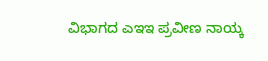ವಿಭಾಗದ ಎಇಇ ಪ್ರವೀಣ ನಾಯ್ಕ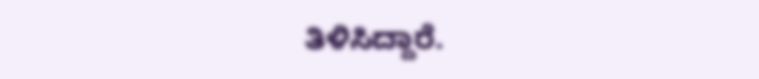ತಿಳಿಸಿದ್ದಾರೆ.